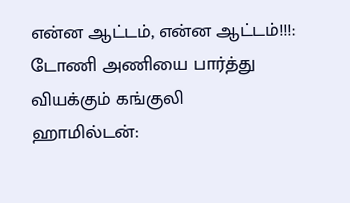என்ன ஆட்டம், என்ன ஆட்டம்!!!: டோணி அணியை பார்த்து வியக்கும் கங்குலி
ஹாமில்டன்: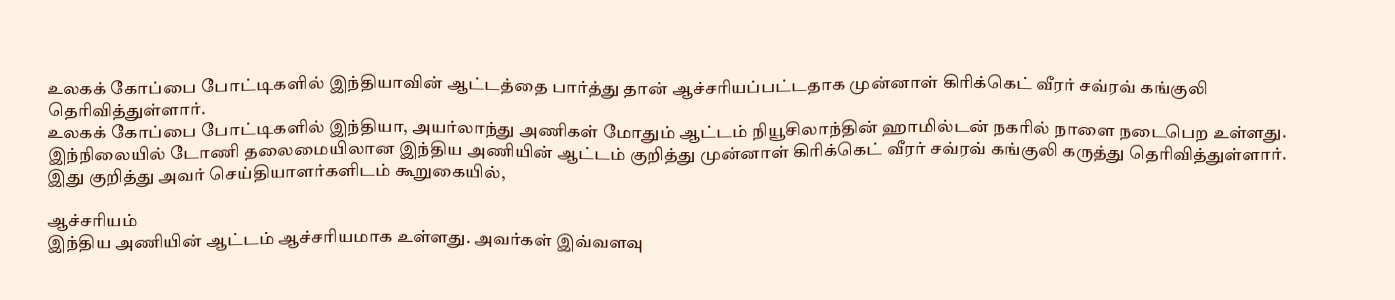உலகக் கோப்பை போட்டிகளில் இந்தியாவின் ஆட்டத்தை பார்த்து தான் ஆச்சரியப்பட்டதாக முன்னாள் கிரிக்கெட் வீரர் சவ்ரவ் கங்குலி தெரிவித்துள்ளார்.
உலகக் கோப்பை போட்டிகளில் இந்தியா, அயர்லாந்து அணிகள் மோதும் ஆட்டம் நியூசிலாந்தின் ஹாமில்டன் நகரில் நாளை நடைபெற உள்ளது. இந்நிலையில் டோணி தலைமையிலான இந்திய அணியின் ஆட்டம் குறித்து முன்னாள் கிரிக்கெட் வீரர் சவ்ரவ் கங்குலி கருத்து தெரிவித்துள்ளார்.
இது குறித்து அவர் செய்தியாளர்களிடம் கூறுகையில்,

ஆச்சரியம்
இந்திய அணியின் ஆட்டம் ஆச்சரியமாக உள்ளது. அவர்கள் இவ்வளவு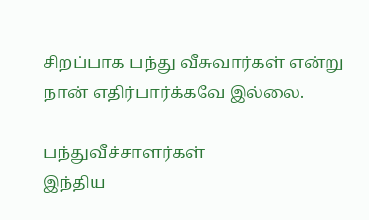சிறப்பாக பந்து வீசுவார்கள் என்று நான் எதிர்பார்க்கவே இல்லை.

பந்துவீச்சாளர்கள்
இந்திய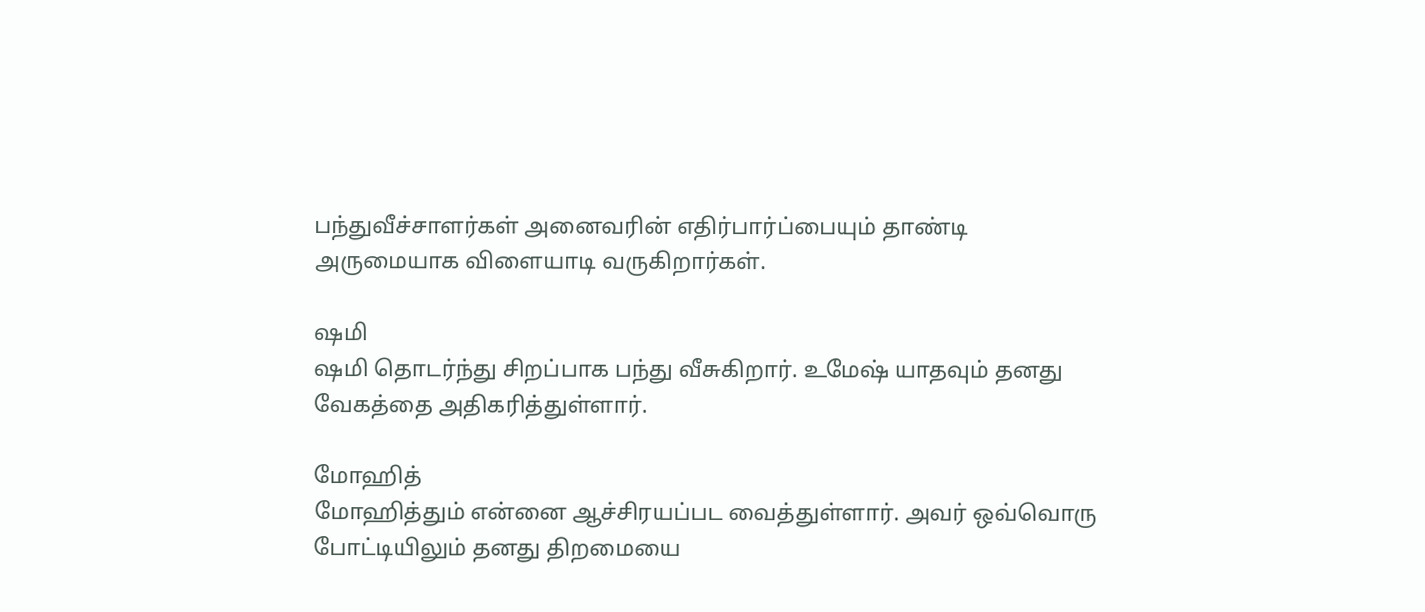பந்துவீச்சாளர்கள் அனைவரின் எதிர்பார்ப்பையும் தாண்டி அருமையாக விளையாடி வருகிறார்கள்.

ஷமி
ஷமி தொடர்ந்து சிறப்பாக பந்து வீசுகிறார். உமேஷ் யாதவும் தனது வேகத்தை அதிகரித்துள்ளார்.

மோஹித்
மோஹித்தும் என்னை ஆச்சிரயப்பட வைத்துள்ளார். அவர் ஒவ்வொரு போட்டியிலும் தனது திறமையை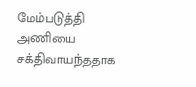மேம்படுத்தி அணியை சக்திவாயந்ததாக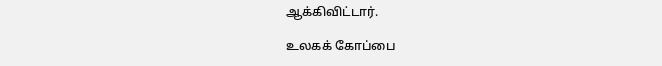ஆக்கிவிட்டார்.

உலகக் கோப்பை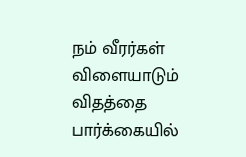நம் வீரர்கள் விளையாடும் விதத்தை பார்க்கையில்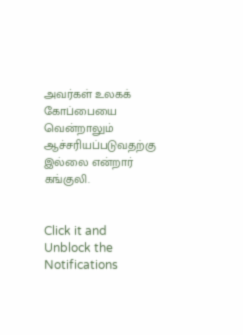அவர்கள் உலகக் கோப்பையை வென்றாலும் ஆச்சரியப்படுவதற்கு இல்லை என்றார் கங்குலி.


Click it and Unblock the Notifications